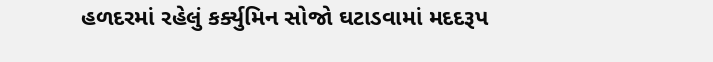હળદરમાં રહેલું કર્ક્યુમિન સોજો ઘટાડવામાં મદદરૂપ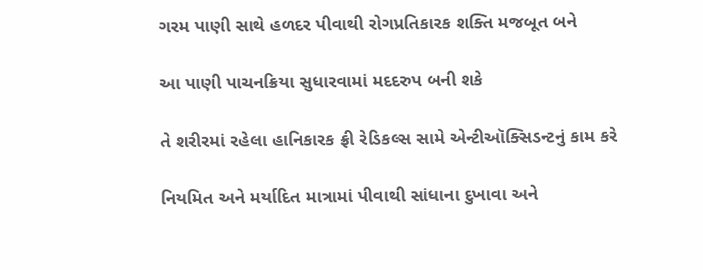ગરમ પાણી સાથે હળદર પીવાથી રોગપ્રતિકારક શક્તિ મજબૂત બને

આ પાણી પાચનક્રિયા સુધારવામાં મદદરુપ બની શકે

તે શરીરમાં રહેલા હાનિકારક ફ્રી રેડિકલ્સ સામે એન્ટીઑક્સિડન્ટનું કામ કરે

નિયમિત અને મર્યાદિત માત્રામાં પીવાથી સાંધાના દુખાવા અને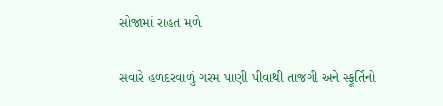સોજામાં રાહત મળે

સવારે હળદરવાળું ગરમ પાણી પીવાથી તાજગી અને સ્ફૂર્તિનો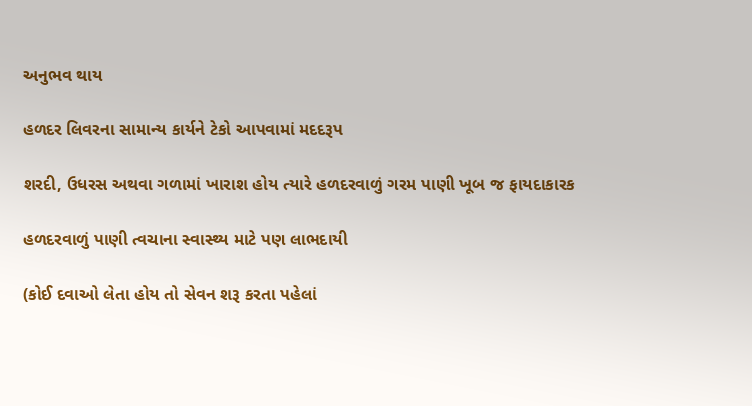અનુભવ થાય

હળદર લિવરના સામાન્ય કાર્યને ટેકો આપવામાં મદદરૂપ

શરદી, ઉધરસ અથવા ગળામાં ખારાશ હોય ત્યારે હળદરવાળું ગરમ પાણી ખૂબ જ ફાયદાકારક

હળદરવાળું પાણી ત્વચાના સ્વાસ્થ્ય માટે પણ લાભદાયી

(કોઈ દવાઓ લેતા હોય તો સેવન શરૂ કરતા પહેલાં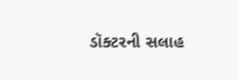ડૉક્ટરની સલાહ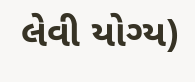લેવી યોગ્ય)